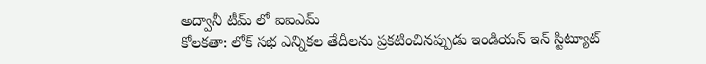అద్వానీ టీమ్ లో ఐఐఎమ్
కోలకతా: లోక్ సభ ఎన్నికల తేదీలను ప్రకటించినప్పుడు ఇండియన్ ఇన్ స్టిట్యూట్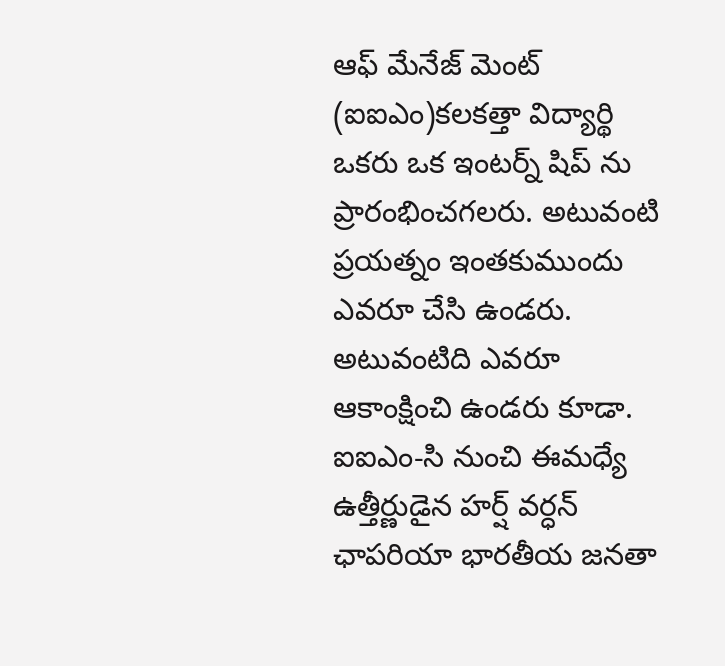ఆఫ్ మేనేజ్ మెంట్ (ఐఐఎం)కలకత్తా విద్యార్థి ఒకరు ఒక ఇంటర్న్ షిప్ ను ప్రారంభించగలరు. అటువంటి ప్రయత్నం ఇంతకుముందు ఎవరూ చేసి ఉండరు. అటువంటిది ఎవరూ ఆకాంక్షించి ఉండరు కూడా. ఐఐఎం-సి నుంచి ఈమధ్యే ఉత్తీర్ణుడైన హర్ష్ వర్ధన్ ఛాపరియా భారతీయ జనతా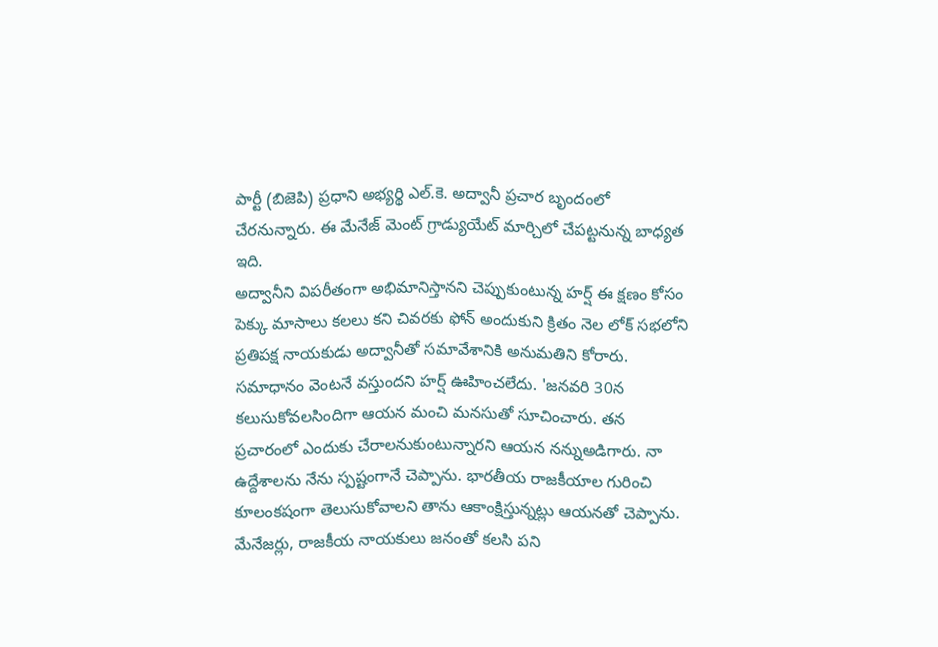పార్టీ (బిజెపి) ప్రధాని అభ్యర్థి ఎల్.కె. అద్వానీ ప్రచార బృందంలో చేరనున్నారు. ఈ మేనేజ్ మెంట్ గ్రాడ్యుయేట్ మార్చిలో చేపట్టనున్న బాధ్యత ఇది.
అద్వానీని విపరీతంగా అభిమానిస్తానని చెప్పుకుంటున్న హర్ష్ ఈ క్షణం కోసం పెక్కు మాసాలు కలలు కని చివరకు ఫోన్ అందుకుని క్రితం నెల లోక్ సభలోని ప్రతిపక్ష నాయకుడు అద్వానీతో సమావేశానికి అనుమతిని కోరారు. సమాధానం వెంటనే వస్తుందని హర్ష్ ఊహించలేదు. 'జనవరి 30న కలుసుకోవలసిందిగా ఆయన మంచి మనసుతో సూచించారు. తన ప్రచారంలో ఎందుకు చేరాలనుకుంటున్నారని ఆయన నన్నుఅడిగారు. నా ఉద్దేశాలను నేను స్పష్టంగానే చెప్పాను. భారతీయ రాజకీయాల గురించి కూలంకషంగా తెలుసుకోవాలని తాను ఆకాంక్షిస్తున్నట్లు ఆయనతో చెప్పాను. మేనేజర్లు, రాజకీయ నాయకులు జనంతో కలసి పని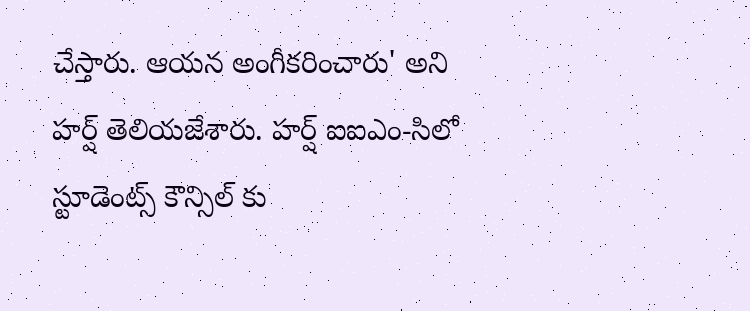చేస్తారు. ఆయన అంగీకరించారు' అని హర్ష్ తెలియజేశారు. హర్ష్ ఐఐఎం-సిలో స్టూడెంట్స్ కౌన్సిల్ కు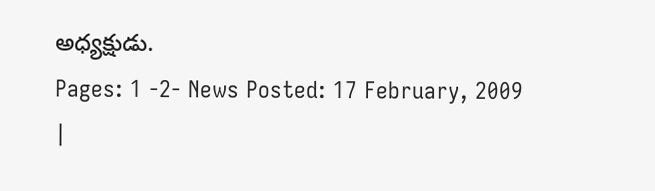అధ్యక్షుడు.
Pages: 1 -2- News Posted: 17 February, 2009
|